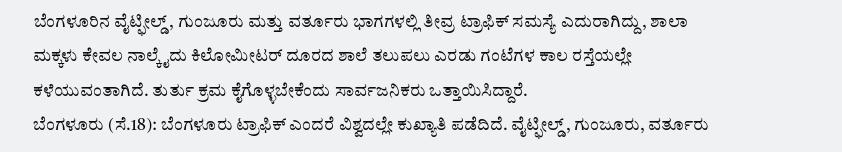ಬೆಂಗಳೂರಿನ ವೈಟ್ಫೀಲ್ಡ್, ಗುಂಜೂರು ಮತ್ತು ವರ್ತೂರು ಭಾಗಗಳಲ್ಲಿ ತೀವ್ರ ಟ್ರಾಫಿಕ್ ಸಮಸ್ಯೆ ಎದುರಾಗಿದ್ದು, ಶಾಲಾ ಮಕ್ಕಳು ಕೇವಲ ನಾಲ್ಕೈದು ಕಿಲೋಮೀಟರ್ ದೂರದ ಶಾಲೆ ತಲುಪಲು ಎರಡು ಗಂಟೆಗಳ ಕಾಲ ರಸ್ತೆಯಲ್ಲೇ ಕಳೆಯುವಂತಾಗಿದೆ. ತುರ್ತು ಕ್ರಮ ಕೈಗೊಳ್ಳಬೇಕೆಂದು ಸಾರ್ವಜನಿಕರು ಒತ್ತಾಯಿಸಿದ್ದಾರೆ.
ಬೆಂಗಳೂರು (ಸೆ.18): ಬೆಂಗಳೂರು ಟ್ರಾಫಿಕ್ ಎಂದರೆ ವಿಶ್ವದಲ್ಲೇ ಕುಖ್ಯಾತಿ ಪಡೆದಿದೆ. ವೈಟ್ಫೀಲ್ಡ್, ಗುಂಜೂರು, ವರ್ತೂರು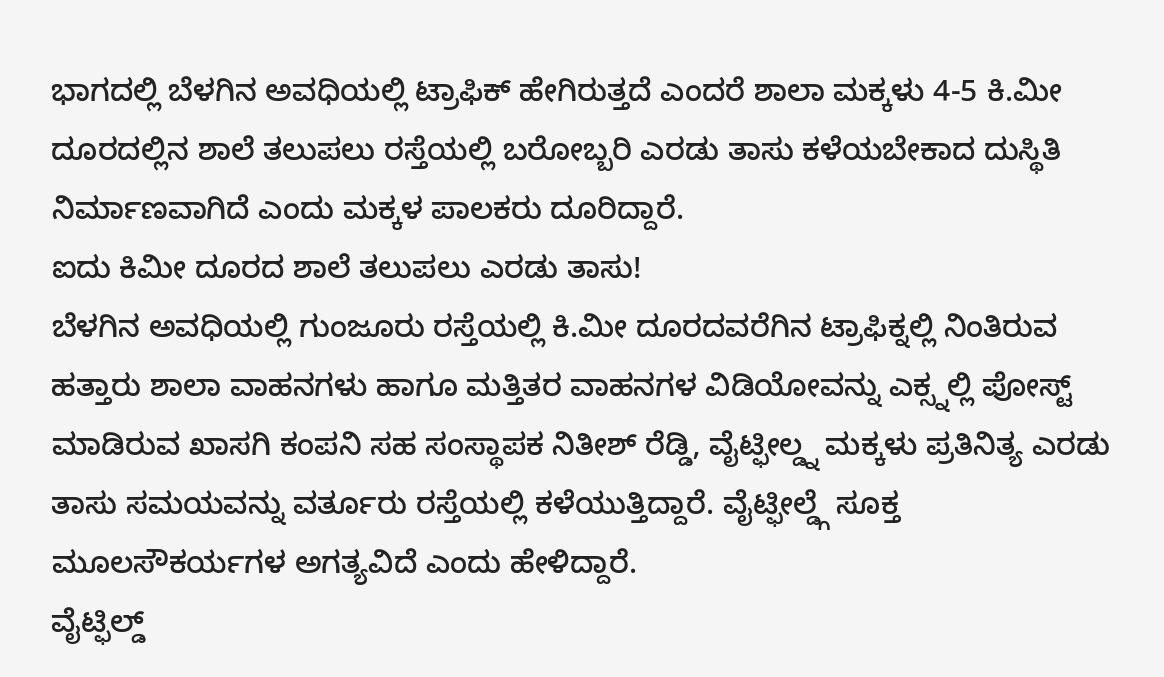ಭಾಗದಲ್ಲಿ ಬೆಳಗಿನ ಅವಧಿಯಲ್ಲಿ ಟ್ರಾಫಿಕ್ ಹೇಗಿರುತ್ತದೆ ಎಂದರೆ ಶಾಲಾ ಮಕ್ಕಳು 4-5 ಕಿ.ಮೀ ದೂರದಲ್ಲಿನ ಶಾಲೆ ತಲುಪಲು ರಸ್ತೆಯಲ್ಲಿ ಬರೋಬ್ಬರಿ ಎರಡು ತಾಸು ಕಳೆಯಬೇಕಾದ ದುಸ್ಥಿತಿ ನಿರ್ಮಾಣವಾಗಿದೆ ಎಂದು ಮಕ್ಕಳ ಪಾಲಕರು ದೂರಿದ್ದಾರೆ.
ಐದು ಕಿಮೀ ದೂರದ ಶಾಲೆ ತಲುಪಲು ಎರಡು ತಾಸು!
ಬೆಳಗಿನ ಅವಧಿಯಲ್ಲಿ ಗುಂಜೂರು ರಸ್ತೆಯಲ್ಲಿ ಕಿ.ಮೀ ದೂರದವರೆಗಿನ ಟ್ರಾಫಿಕ್ನಲ್ಲಿ ನಿಂತಿರುವ ಹತ್ತಾರು ಶಾಲಾ ವಾಹನಗಳು ಹಾಗೂ ಮತ್ತಿತರ ವಾಹನಗಳ ವಿಡಿಯೋವನ್ನು ಎಕ್ಸ್ನಲ್ಲಿ ಪೋಸ್ಟ್ ಮಾಡಿರುವ ಖಾಸಗಿ ಕಂಪನಿ ಸಹ ಸಂಸ್ಥಾಪಕ ನಿತೀಶ್ ರೆಡ್ಡಿ, ವೈಟ್ಫೀಲ್ಡ್ನ ಮಕ್ಕಳು ಪ್ರತಿನಿತ್ಯ ಎರಡು ತಾಸು ಸಮಯವನ್ನು ವರ್ತೂರು ರಸ್ತೆಯಲ್ಲಿ ಕಳೆಯುತ್ತಿದ್ದಾರೆ. ವೈಟ್ಫೀಲ್ಡ್ಗೆ ಸೂಕ್ತ ಮೂಲಸೌಕರ್ಯಗಳ ಅಗತ್ಯವಿದೆ ಎಂದು ಹೇಳಿದ್ದಾರೆ.
ವೈಟ್ಫಿಲ್ಡ್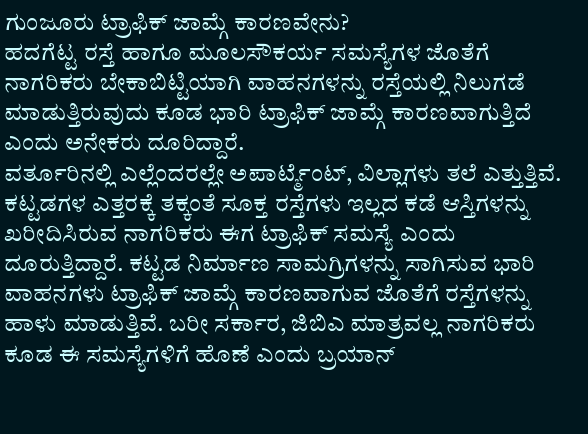ಗುಂಜೂರು ಟ್ರಾಫಿಕ್ ಜಾಮ್ಗೆ ಕಾರಣವೇನು?
ಹದಗೆಟ್ಟ ರಸ್ತೆ ಹಾಗೂ ಮೂಲಸೌಕರ್ಯ ಸಮಸ್ಯೆಗಳ ಜೊತೆಗೆ ನಾಗರಿಕರು ಬೇಕಾಬಿಟ್ಟಿಯಾಗಿ ವಾಹನಗಳನ್ನು ರಸ್ತೆಯಲ್ಲಿ ನಿಲುಗಡೆ ಮಾಡುತ್ತಿರುವುದು ಕೂಡ ಭಾರಿ ಟ್ರಾಫಿಕ್ ಜಾಮ್ಗೆ ಕಾರಣವಾಗುತ್ತಿದೆ ಎಂದು ಅನೇಕರು ದೂರಿದ್ದಾರೆ.
ವರ್ತೂರಿನಲ್ಲಿ ಎಲ್ಲೆಂದರಲ್ಲೇ ಅಪಾರ್ಟ್ಮೆಂಟ್, ವಿಲ್ಲಾಗಳು ತಲೆ ಎತ್ತುತ್ತಿವೆ. ಕಟ್ಟಡಗಳ ಎತ್ತರಕ್ಕೆ ತಕ್ಕಂತೆ ಸೂಕ್ತ ರಸ್ತೆಗಳು ಇಲ್ಲದ ಕಡೆ ಆಸ್ತಿಗಳನ್ನು ಖರೀದಿಸಿರುವ ನಾಗರಿಕರು ಈಗ ಟ್ರಾಫಿಕ್ ಸಮಸ್ಯೆ ಎಂದು ದೂರುತ್ತಿದ್ದಾರೆ. ಕಟ್ಟಡ ನಿರ್ಮಾಣ ಸಾಮಗ್ರಿಗಳನ್ನು ಸಾಗಿಸುವ ಭಾರಿ ವಾಹನಗಳು ಟ್ರಾಫಿಕ್ ಜಾಮ್ಗೆ ಕಾರಣವಾಗುವ ಜೊತೆಗೆ ರಸ್ತೆಗಳನ್ನು ಹಾಳು ಮಾಡುತ್ತಿವೆ. ಬರೀ ಸರ್ಕಾರ, ಜಿಬಿಎ ಮಾತ್ರವಲ್ಲ ನಾಗರಿಕರು ಕೂಡ ಈ ಸಮಸ್ಯೆಗಳಿಗೆ ಹೊಣೆ ಎಂದು ಬ್ರಯಾನ್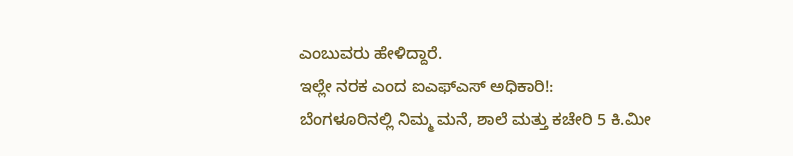ಎಂಬುವರು ಹೇಳಿದ್ದಾರೆ.
ಇಲ್ಲೇ ನರಕ ಎಂದ ಐಎಫ್ಎಸ್ ಅಧಿಕಾರಿ!:
ಬೆಂಗಳೂರಿನಲ್ಲಿ ನಿಮ್ಮ ಮನೆ, ಶಾಲೆ ಮತ್ತು ಕಚೇರಿ 5 ಕಿ.ಮೀ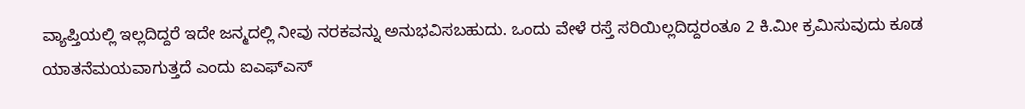ವ್ಯಾಪ್ತಿಯಲ್ಲಿ ಇಲ್ಲದಿದ್ದರೆ ಇದೇ ಜನ್ಮದಲ್ಲಿ ನೀವು ನರಕವನ್ನು ಅನುಭವಿಸಬಹುದು. ಒಂದು ವೇಳೆ ರಸ್ತೆ ಸರಿಯಿಲ್ಲದಿದ್ದರಂತೂ 2 ಕಿ.ಮೀ ಕ್ರಮಿಸುವುದು ಕೂಡ ಯಾತನೆಮಯವಾಗುತ್ತದೆ ಎಂದು ಐಎಫ್ಎಸ್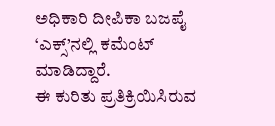ಅಧಿಕಾರಿ ದೀಪಿಕಾ ಬಜಪೈ ‘ಎಕ್ಸ್’ನಲ್ಲಿ ಕಮೆಂಟ್ ಮಾಡಿದ್ದಾರೆ.
ಈ ಕುರಿತು ಪ್ರತಿಕ್ರಿಯಿಸಿರುವ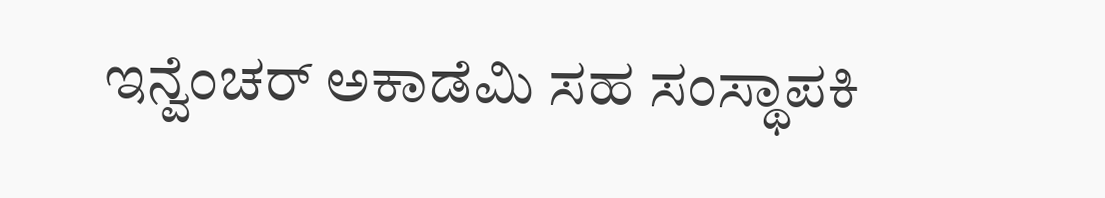ಇನ್ವೆಂಚರ್ ಅಕಾಡೆಮಿ ಸಹ ಸಂಸ್ಥಾಪಕಿ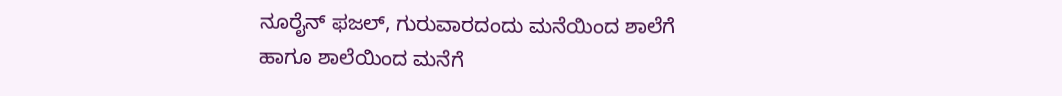ನೂರೈನ್ ಫಜಲ್, ಗುರುವಾರದಂದು ಮನೆಯಿಂದ ಶಾಲೆಗೆ ಹಾಗೂ ಶಾಲೆಯಿಂದ ಮನೆಗೆ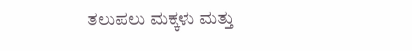ತಲುಪಲು ಮಕ್ಕಳು ಮತ್ತು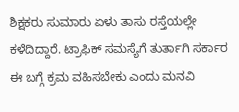ಶಿಕ್ಷಕರು ಸುಮಾರು ಏಳು ತಾಸು ರಸ್ತೆಯಲ್ಲೇ ಕಳೆದಿದ್ದಾರೆ. ಟ್ರಾಫಿಕ್ ಸಮಸ್ಯೆಗೆ ತುರ್ತಾಗಿ ಸರ್ಕಾರ ಈ ಬಗ್ಗೆ ಕ್ರಮ ವಹಿಸಬೇಕು ಎಂದು ಮನವಿ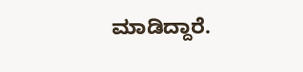ಮಾಡಿದ್ದಾರೆ.